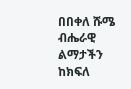በበቀለ ሹሜ
ብሔራዊ ልማታችን ከክፍለ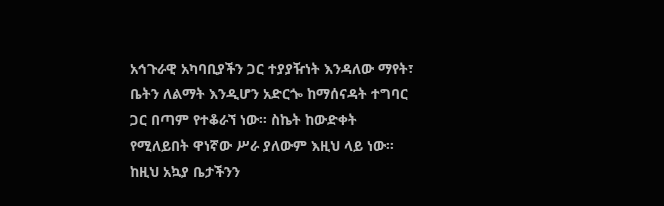አኅጉራዊ አካባቢያችን ጋር ተያያዥነት እንዳለው ማየት፣ ቤትን ለልማት እንዲሆን አድርጐ ከማሰናዳት ተግባር ጋር በጣም የተቆራኘ ነው፡፡ ስኬት ከውድቀት የሚለይበት ዋነኛው ሥራ ያለውም እዚህ ላይ ነው፡፡ ከዚህ አኳያ ቤታችንን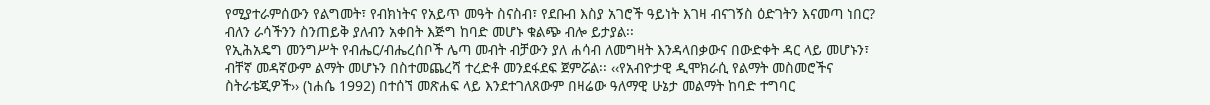የሚያተራምሰውን የልግመት፣ የብክነትና የአይጥ መዓት ስናስብ፣ የደቡብ እስያ አገሮች ዓይነት እገዛ ብናገኝስ ዕድገትን እናመጣ ነበር? ብለን ራሳችንን ስንጠይቅ ያለብን አቀበት እጅግ ከባድ መሆኑ ቁልጭ ብሎ ይታያል፡፡
የኢሕአዴግ መንግሥት የብሔር/ብሔረሰቦች ሌጣ መብት ብቻውን ያለ ሐሳብ ለመግዛት እንዳላበቃውና በውድቀት ዳር ላይ መሆኑን፣ ብቸኛ መዳኛውም ልማት መሆኑን በስተመጨረሻ ተረድቶ መንደፋደፍ ጀምሯል፡፡ ‹‹የአብዮታዊ ዲሞክራሲ የልማት መስመሮችና ስትራቴጂዎች›› (ነሐሴ 1992) በተሰኘ መጽሐፍ ላይ እንደተገለጸውም በዛሬው ዓለማዊ ሁኔታ መልማት ከባድ ተግባር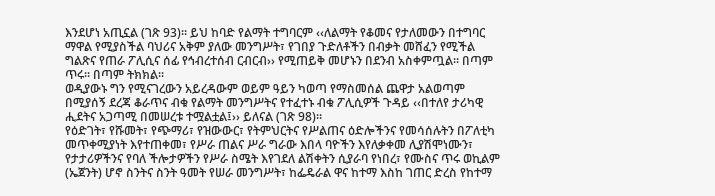እንደሆነ አጢኗል (ገጽ 93)፡፡ ይህ ከባድ የልማት ተግባርም ‹‹ለልማት የቆመና የታለመውን በተግባር ማዋል የሚያስችል ባህሪና አቅም ያለው መንግሥት፣ የገበያ ጉድለቶችን በብቃት መሸፈን የሚችል ግልጽና የጠራ ፖሊሲና ሰፊ የኅብረተሰብ ርብርብ›› የሚጠይቅ መሆኑን በደንብ አስቀምጧል፡፡ በጣም ጥሩ፡፡ በጣም ትክክል፡፡
ወዲያውኑ ግን የሚናገረውን አይረዳውም ወይም ዓይን ካወጣ የማስመሰል ጨዋታ አልወጣም በሚያሰኝ ደረጃ ቆራጥና ብቁ የልማት መንግሥትና የተፈተኑ ብቁ ፖሊሲዎች ጉዳይ ‹‹በተለየ ታሪካዊ ሒደትና አጋጣሚ በመሠረቱ ተሟልቷል፤›› ይለናል (ገጽ 98)፡፡
የዕድገት፣ የሹመት፣ የጭማሪ፣ የዝውውር፣ የትምህርትና የሥልጠና ዕድሎችንና የመሳሰሉትን በፖለቲካ መጥቀሚያነት እየተጠቀመ፣ የሥራ ጠልና ሥራ ግራው እበላ ባዮችን እየለቃቀመ ሊያሽሞነሙን፣ የታታሪዎችንና የባለ ችሎታዎችን የሥራ ስሜት እየገደለ ልሽቀትን ሲያራባ የነበረ፣ የሙስና ጥሩ ወኪልም (ኤጀንት) ሆኖ ስንትና ስንት ዓመት የሠራ መንግሥት፣ ከፌዴራል ዋና ከተማ እስከ ገጠር ድረስ የከተማ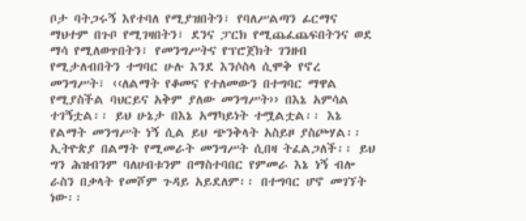ቦታ ባትጋሩኝ እየተባለ የሚያዝበትን፣ የባለሥልጣን ፊርማና ማህተም በጉቦ የሚገዛበትን፣ ደንና ፓርክ የሚጨፈጨፍበትንና ወደ ማሳ የሚለወጥበትን፣ የመንግሥትና የፕሮጀክት ገንዘብ የሚታለብበትን ተግባር ሁሉ እንደ እንሶስላ ሲሞቅ የኖረ መንግሥት፣ ‹‹ለልማት የቆመና የተለመውን በተግባር ማዋል የሚያስችል ባህርይና አቅም ያለው መንግሥት›› በእኔ አምሳል ተገኝቷል፡፡ ይህ ሁኔታ በእኔ አማካይነት ተሟልቷል፡፡ እኔ የልማት መንግሥት ነኝ ሲል ይህ ጭንቅላት አስይዞ ያስጮሃል፡፡
ኢትዮጵያ በልማት የሚመራት መንግሥት ሲበዛ ትፈልጋለች፡፡ ይህ ግን ሕዝብንም ባለሀብቱንም በማስተባበር የምመራ እኔ ነኝ ብሎ ራስን በቃላት የመሾም ጉዳይ አይደለም፡፡ በተግባር ሆኖ መገኘት ነው፡፡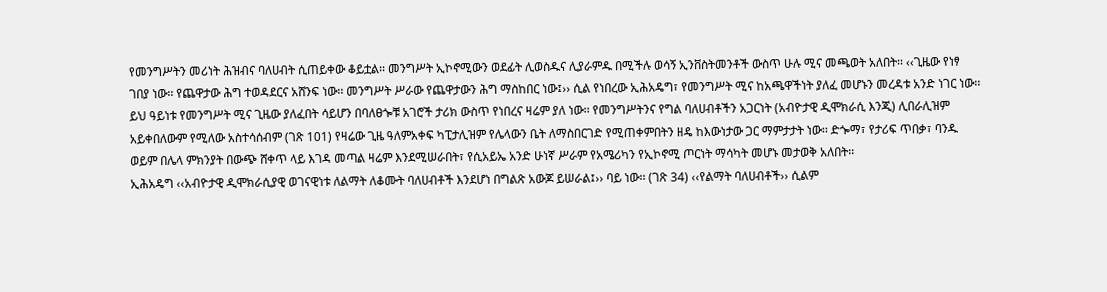የመንግሥትን መሪነት ሕዝብና ባለሀብት ሲጠይቀው ቆይቷል፡፡ መንግሥት ኢኮኖሚውን ወደፊት ሊወስዱና ሊያራምዱ በሚችሉ ወሳኝ ኢንቨስትመንቶች ውስጥ ሁሉ ሚና መጫወት አለበት፡፡ ‹‹ጊዜው የነፃ ገበያ ነው፡፡ የጨዋታው ሕግ ተወዳደርና አሸንፍ ነው፡፡ መንግሥት ሥራው የጨዋታውን ሕግ ማስከበር ነው፤›› ሲል የነበረው ኢሕአዴግ፣ የመንግሥት ሚና ከአጫዋችነት ያለፈ መሆኑን መረዳቱ አንድ ነገር ነው፡፡
ይህ ዓይነቱ የመንግሥት ሚና ጊዜው ያለፈበት ሳይሆን በባለፀጐቹ አገሮች ታሪክ ውስጥ የነበረና ዛሬም ያለ ነው፡፡ የመንግሥትንና የግል ባለሀብቶችን አጋርነት (አብዮታዊ ዲሞክራሲ እንጂ) ሊበራሊዝም አይቀበለውም የሚለው አስተሳሰብም (ገጽ 101) የዛሬው ጊዜ ዓለምአቀፍ ካፒታሊዝም የሌላውን ቤት ለማስበርገድ የሚጠቀምበትን ዘዴ ከእውነታው ጋር ማምታታት ነው፡፡ ድጐማ፣ የታሪፍ ጥበቃ፣ ባንዱ ወይም በሌላ ምክንያት በውጭ ሸቀጥ ላይ እገዳ መጣል ዛሬም እንደሚሠራበት፣ የሲአይኤ አንድ ሁነኛ ሥራም የአሜሪካን የኢኮኖሚ ጦርነት ማሳካት መሆኑ መታወቅ አለበት፡፡
ኢሕአዴግ ‹‹አብዮታዊ ዲሞክራሲያዊ ወገናዊነቱ ለልማት ለቆሙት ባለሀብቶች እንደሆነ በግልጽ አውጆ ይሠራል፤›› ባይ ነው፡፡ (ገጽ 34) ‹‹የልማት ባለሀብቶች›› ሲልም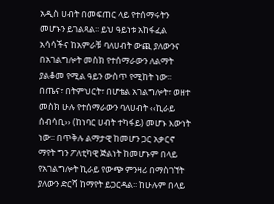አዲስ ሀብት በመፍጠር ላይ የተሰማሩትን መሆኑን ይገልጻል፡፡ ይህ ዓይነቱ አከፋፈል አሳሳችና ከአምራቹ ባለሀብት ውጪ ያለውንና በአገልግሎት መስክ የተሰማራውን ለልማት ያልቆመ የሚል ዓይን ውስጥ የሚከት ነው፡፡ በጤና፣ በትምህርት፣ በሆቴል አገልግሎት፣ ወዘተ መስክ ሁሉ የተሰማራውን ባለሀብት ‹‹ኪራይ ሰብሳቢ›› (ከነባር ሀብት ተካፋይ) መሆኑ እውነት ነው፡፡ በጥቅሉ ልማታዊ ከመሆን ጋር አቃርኖ ማየት ግን ፖለቲካዊ ጅልነት ከመሆኑም በላይ የአገልግሎት ኪራይ የውጭ ምንዛሪ በማስገኘት ያለውን ድርሻ ከማየት ይጋርዳል፡፡ ከሁሉም በላይ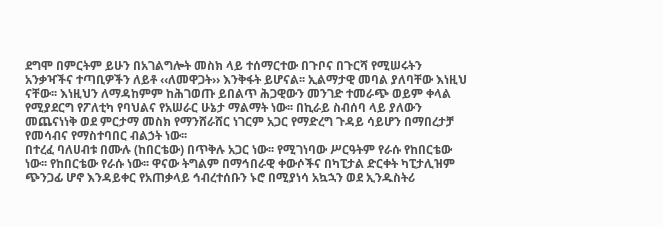ደግሞ በምርትም ይሁን በአገልግሎት መስክ ላይ ተሰማርተው በጉቦና በጉርሻ የሚሠሩትን አንቃዣችና ተጣቢዎችን ለይቶ ‹‹ለመዋጋት›› እንቅፋት ይሆናል፡፡ ኢልማታዊ መባል ያለባቸው እነዚህ ናቸው፡፡ እነዚህን ለማዳከምም ከሕገወጡ ይበልጥ ሕጋዊውን መንገድ ተመራጭ ወይም ቀላል የሚያደርግ የፖለቲካ የባህልና የአሠራር ሁኔታ ማልማት ነው፡፡ በኪራይ ስብሰባ ላይ ያለውን መጨናነነቅ ወደ ምርታማ መስክ የማንሸራሸር ነገርም አጋር የማድረግ ጉዳይ ሳይሆን በማበረታቻ የመሳብና የማስተባበር ብልኃት ነው፡፡
በተረፈ ባለሀብቱ በሙሉ (ከበርቴው) በጥቅሉ አጋር ነው፡፡ የሚገነባው ሥርዓትም የራሱ የከበርቴው ነው፡፡ የከበርቴው የራሱ ነው፡፡ ዋናው ትግልም በማኅበራዊ ቀውሶችና በካፒታል ድርቀት ካፒታሊዝም ጭንጋፊ ሆኖ እንዳይቀር የአጠቃላይ ኅብረተሰቡን ኑሮ በሚያነሳ አኳኋን ወደ ኢንዱስትሪ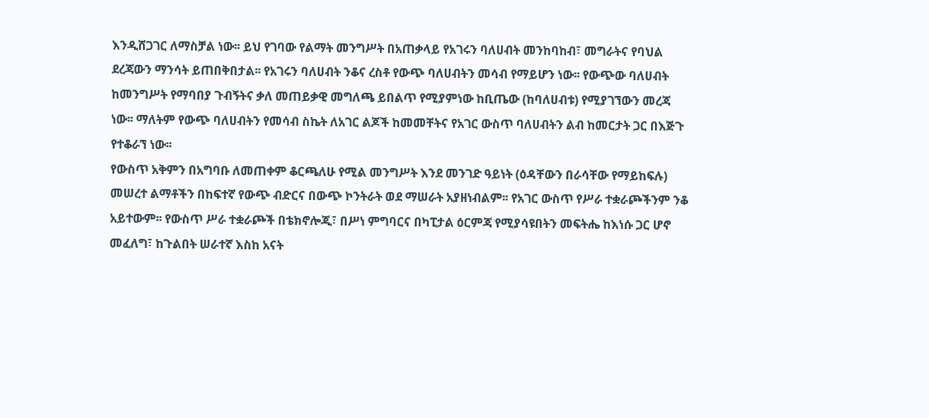እንዲሸጋገር ለማስቻል ነው፡፡ ይህ የገባው የልማት መንግሥት በአጠቃላይ የአገሩን ባለሀብት መንከባከብ፣ መግራትና የባህል ደረጃውን ማንሳት ይጠበቅበታል፡፡ የአገሩን ባለሀብት ንቆና ረስቶ የውጭ ባለሀብትን መሳብ የማይሆን ነው፡፡ የውጭው ባለሀብት ከመንግሥት የማባበያ ጉብኝትና ቃለ መጠይቃዊ መግለጫ ይበልጥ የሚያምነው ከቢጤው (ከባለሀብቱ) የሚያገኘውን መረጃ ነው፡፡ ማለትም የውጭ ባለሀብትን የመሳብ ስኬት ለአገር ልጆች ከመመቸትና የአገር ውስጥ ባለሀብትን ልብ ከመርታት ጋር በእጅጉ የተቆራኘ ነው፡፡
የውስጥ አቅምን በአግባቡ ለመጠቀም ቆርጫለሁ የሚል መንግሥት እንደ መንገድ ዓይነት (ዕዳቸውን በራሳቸው የማይከፍሉ) መሠረተ ልማቶችን በከፍተኛ የውጭ ብድርና በውጭ ኮንትራት ወደ ማሠራት አያዘነብልም፡፡ የአገር ውስጥ የሥራ ተቋራጮችንም ንቆ አይተውም፡፡ የውስጥ ሥራ ተቋራጮች በቴክኖሎጂ፣ በሥነ ምግባርና በካፒታል ዕርምጃ የሚያሳዩበትን መፍትሔ ከእነሱ ጋር ሆኖ መፈለግ፣ ከጉልበት ሠራተኛ እስከ አናት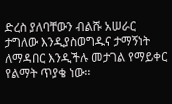ድረስ ያለባቸውን ብልሹ አሠራር ታግለው እንዲያስወግዱና ታማኝነት ለማዳበር እንዲችሉ መታገል የማይቀር የልማት ጥያቄ ነው፡፡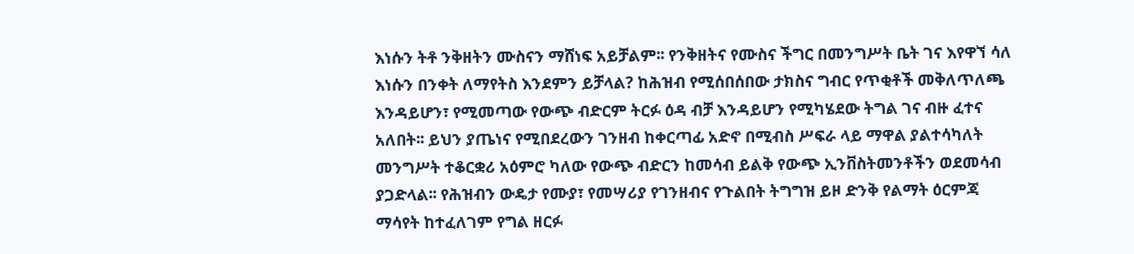እነሱን ትቶ ንቅዘትን ሙስናን ማሸነፍ አይቻልም፡፡ የንቅዘትና የሙስና ችግር በመንግሥት ቤት ገና እየዋኘ ሳለ እነሱን በንቀት ለማየትስ እንደምን ይቻላል? ከሕዝብ የሚሰበሰበው ታክስና ግብር የጥቂቶች መቅለጥለጫ እንዳይሆን፣ የሚመጣው የውጭ ብድርም ትርፉ ዕዳ ብቻ እንዳይሆን የሚካሄደው ትግል ገና ብዙ ፈተና አለበት፡፡ ይህን ያጤነና የሚበደረውን ገንዘብ ከቀርጣፊ አድኖ በሚብስ ሥፍራ ላይ ማዋል ያልተሳካለት መንግሥት ተቆርቋሪ አዕምሮ ካለው የውጭ ብድርን ከመሳብ ይልቅ የውጭ ኢንቨስትመንቶችን ወደመሳብ ያጋድላል፡፡ የሕዝብን ውዴታ የሙያ፣ የመሣሪያ የገንዘብና የጉልበት ትግግዝ ይዞ ድንቅ የልማት ዕርምጃ ማሳየት ከተፈለገም የግል ዘርፉ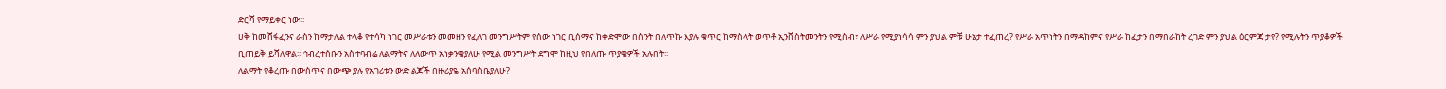ድርሻ የማይቀር ነው፡፡
ሀቅ ከመሸፋፈንና ራስን ከማታለል ተላቆ የተሳካ ነገር መሥራቱን መመዘን የፈለገ መንግሥትም የሰው ነገር ቢሰማና ከቀድሞው በስንት በለጥኩ እያሉ ቁጥር ከማስላት ወጥቶ ኢንቨስትመንትን የሚስብ፣ ለሥራ የሚያነሳሳ ምን ያህል ምቹ ሁኔታ ተፈጠረ? የሥራ አጥነትን በማዳከምና የሥራ ከፈታን በማበራከት ረገድ ምን ያህል ዕርምጃ ታየ? የሚሉትን ጥያቆዎች ቢጠይቅ ይሻለዋል፡፡ ኅብረተሰቡን አስተባብሬ ለልማትና ለለውጥ አነቃንቄያለሁ የሚል መንግሥት ደግሞ ከዚህ የበለጡ ጥያቄዎች አሉበት፡፡
ለልማት የቆረጡ በውስጥና በውጭ ያሉ የአገሪቱን ውድ ልጆች በዙሪያዬ አሰባስቤያለሁ?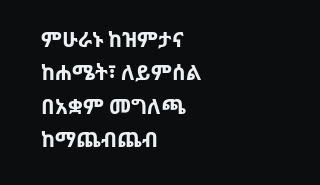ምሁራኑ ከዝምታና ከሐሜት፣ ለይምሰል በአቋም መግለጫ ከማጨብጨብ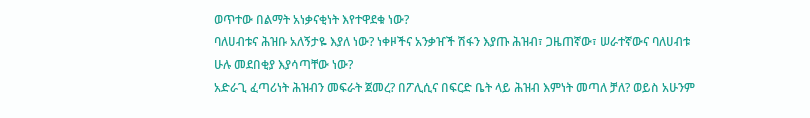ወጥተው በልማት አነቃናቂነት እየተዋደቁ ነው?
ባለሀብቱና ሕዝቡ አለኝታዬ እያለ ነው? ነቀዞችና አንቃዠች ሽፋን እያጡ ሕዝብ፣ ጋዜጠኛው፣ ሠራተኛውና ባለሀብቱ ሁሉ መደበቂያ እያሳጣቸው ነው?
አድራጊ ፈጣሪነት ሕዝብን መፍራት ጀመረ? በፖሊሲና በፍርድ ቤት ላይ ሕዝብ እምነት መጣለ ቻለ? ወይስ አሁንም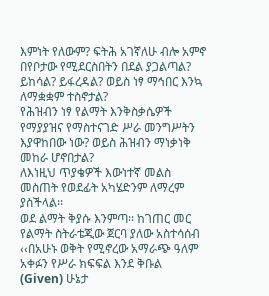እምነት የለውም? ፍትሕ አገኛለሁ ብሎ አምኖ በየቦታው የሚደርስበትን በደል ያጋልጣል? ይከሳል? ይፋረዳል? ወይስ ነፃ ማኅበር እንኳ ለማቋቋም ተስኖታል?
የሕዝብን ነፃ የልማት እንቅስቃሴዎች የማያያዝና የማስተናገድ ሥራ መንግሥትን እያዋከበው ነው? ወይስ ሕዝብን ማነቃነቅ መከራ ሆኖበታል?
ለእነዚህ ጥያቄዎች እውነተኛ መልስ መስጠት የወደፊት አካሄድንም ለማረም ያስችላል፡፡
ወደ ልማት ቅያሱ እንምጣ፡፡ ከገጠር መር የልማት ስትራቴጂው ጀርባ ያለው አስተሳሰብ ‹‹በአሁኑ ወቅት የሚኖረው አማራጭ ዓለም አቀፉን የሥራ ክፍፍል እንደ ቅቡል (Given) ሁኔታ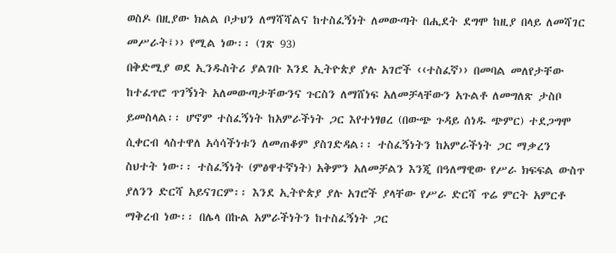ወስዶ በዚያው ክልል ቦታህን ለማሻሻልና ከተስፈኝነት ለመውጣት በሒደት ደግሞ ከዚያ በላይ ለመሻገር መሥራት፤›› የሚል ነው፡፡ (ገጽ 93)
በቅድሚያ ወደ ኢንዱስትሪ ያልገቡ እንደ ኢትዮጵያ ያሉ አገሮች ‹‹ተስፈኛ›› በመባል መለየታቸው ከተፈጥሮ ጥገኝነት አለመውጣታቸውንና ጉርስን ለማሸነፍ አለመቻላቸውን አጉልቶ ለመግለጽ ታስቦ ይመስላል፡፡ ሆኖም ተስፈኝነት ከአምራችነት ጋር እየተነፃፀረ (በውጭ ጉዳይ ሰነዱ ጭምር) ተደጋግሞ ሲቀርብ ላስተዋለ አሳሳችነቱን ለመጠቆም ያስገድዳል፡፡ ተስፈኝነትን ከአምራችነት ጋር ማቃረን ስህተት ነው፡፡ ተስፈኝነት (ምፅዋተኛነት) አቅምን አለመቻልን እንጂ በዓለማዊው የሥራ ክፍፍል ውስጥ ያለንን ድርሻ አይናገርም፡፡ እንደ ኢትዮጵያ ያሉ አገሮች ያላቸው የሥራ ድርሻ ጥሬ ምርት አምርቶ ማቅረብ ነው፡፡ በሌላ በኩል አምራችነትን ከተስፈኝነት ጋር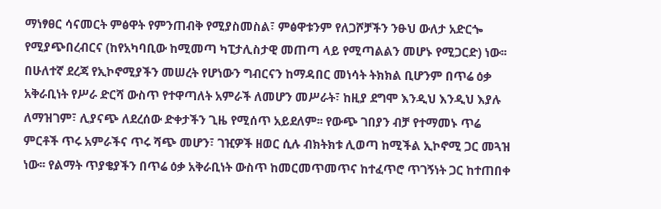ማነፃፀር ሳናመርት ምፅዋት የምንጠብቅ የሚያስመስል፣ ምፅዋቱንም የለጋሾቻችን ንፁህ ውለታ አድርጐ የሚያጭበረብርና (ከየአካባቢው ከሚመጣ ካፒታሊስታዊ መጠጣ ላይ የሚጣልልን መሆኑ የሚጋርድ) ነው፡፡
በሁለተኛ ደረጃ የኢኮኖሚያችን መሠረት የሆነውን ግብርናን ከማዳበር መነሳት ትክክል ቢሆንም በጥሬ ዕቃ አቅራቢነት የሥራ ድርሻ ውስጥ የተዋጣለት አምራች ለመሆን መሥራት፣ ከዚያ ደግሞ እንዲህ እንዲህ እያሉ ለማዝገም፣ ሊያናጭ ለደረሰው ድቀታችን ጊዜ የሚሰጥ አይደለም፡፡ የውጭ ገበያን ብቻ የተማመኑ ጥሬ ምርቶች ጥሩ አምራችና ጥሩ ሻጭ መሆን፣ ገዢዎች ዘወር ሲሉ ብክትክቱ ሊወጣ ከሚችል ኢኮኖሚ ጋር መጓዝ ነው፡፡ የልማት ጥያቄያችን በጥሬ ዕቃ አቅራቢነት ውስጥ ከመርመጥመጥና ከተፈጥሮ ጥገኝነት ጋር ከተጠበቀ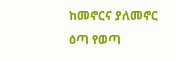ከመኖርና ያለመኖር ዕጣ የወጣ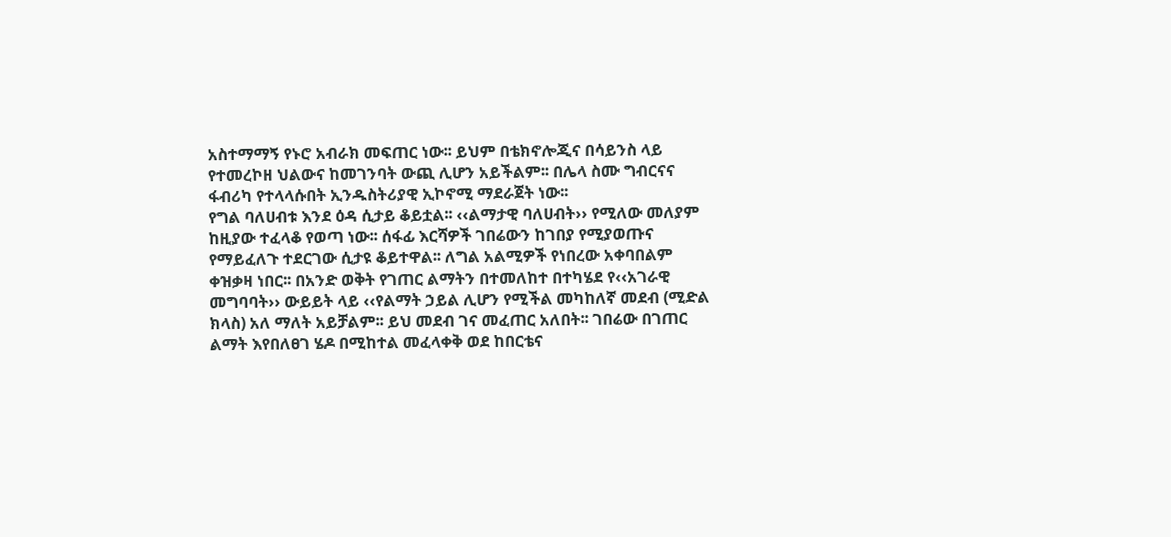አስተማማኝ የኑሮ አብራክ መፍጠር ነው፡፡ ይህም በቴክኖሎጂና በሳይንስ ላይ የተመረኮዘ ህልውና ከመገንባት ውጪ ሊሆን አይችልም፡፡ በሌላ ስሙ ግብርናና ፋብሪካ የተላላሱበት ኢንዱስትሪያዊ ኢኮኖሚ ማደራጀት ነው፡፡
የግል ባለሀብቱ እንደ ዕዳ ሲታይ ቆይቷል፡፡ ‹‹ልማታዊ ባለሀብት›› የሚለው መለያም ከዚያው ተፈላቆ የወጣ ነው፡፡ ሰፋፊ እርሻዎች ገበሬውን ከገበያ የሚያወጡና የማይፈለጉ ተደርገው ሲታዩ ቆይተዋል፡፡ ለግል አልሚዎች የነበረው አቀባበልም ቀዝቃዛ ነበር፡፡ በአንድ ወቅት የገጠር ልማትን በተመለከተ በተካሄደ የ‹‹አገራዊ መግባባት›› ውይይት ላይ ‹‹የልማት ኃይል ሊሆን የሚችል መካከለኛ መደብ (ሚድል ክላስ) አለ ማለት አይቻልም፡፡ ይህ መደብ ገና መፈጠር አለበት፡፡ ገበሬው በገጠር ልማት እየበለፀገ ሄዶ በሚከተል መፈላቀቅ ወደ ከበርቴና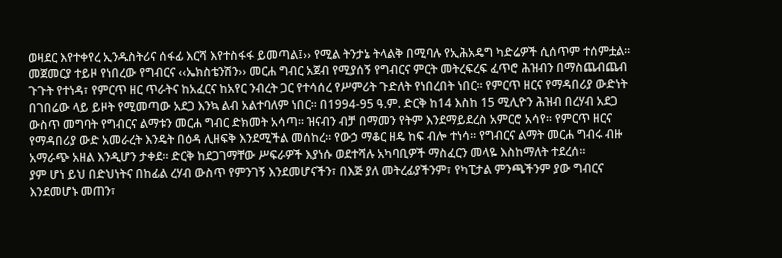ወዛደር እየተቀየረ ኢንዱስትሪና ሰፋፊ እርሻ እየተስፋፋ ይመጣል፤›› የሚል ትንታኔ ትላልቅ በሚባሉ የኢሕአዴግ ካድሬዎች ሲሰጥም ተሰምቷል፡፡
መጀመርያ ተይዞ የነበረው የግብርና ‹‹ኤክስቴንሽን›› መርሐ ግብር አጀብ የሚያሰኝ የግብርና ምርት መትረፍረፍ ፈጥሮ ሕዝብን በማስጨብጨብ ጉጉት የተነዳ፣ የምርጥ ዘር ጥራትና ከአፈርና ከአየር ንብረት ጋር የተሳሰረ የሥምሪት ጉድለት የነበረበት ነበር፡፡ የምርጥ ዘርና የማዳበሪያ ውድነት በገበሬው ላይ ይዞት የሚመጣው አደጋ እንኳ ልብ አልተባለም ነበር፡፡ በ1994-95 ዓ.ም. ድርቅ ከ14 እስከ 15 ሚሊዮን ሕዝብ በረሃብ አደጋ ውስጥ መግባት የግብርና ልማቱን መርሐ ግብር ድክመት አሳጣ፡፡ ዝናብን ብቻ በማመን የትም እንደማይደረስ አምርሮ አሳየ፡፡ የምርጥ ዘርና የማዳበሪያ ውድ አመራረት እንዴት በዕዳ ሊዘፍቅ እንደሚችል መሰከረ፡፡ የውኃ ማቆር ዘዴ ከፍ ብሎ ተነሳ፡፡ የግብርና ልማት መርሐ ግብሩ ብዙ አማራጭ አዘል እንዲሆን ታቀደ፡፡ ድርቅ ከደጋገማቸው ሥፍራዎች እያነሱ ወደተሻሉ አካባቢዎች ማስፈርን መላዬ እስከማለት ተደረሰ፡፡
ያም ሆነ ይህ በድህነትና በከፊል ረሃብ ውስጥ የምንገኝ እንደመሆናችን፣ በእጅ ያለ መትረፊያችንም፣ የካፒታል ምንጫችንም ያው ግብርና እንደመሆኑ መጠን፣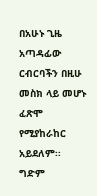በአሁኑ ጊዜ አጣዳፊው ርብርባችን በዚሁ መስክ ላይ መሆኑ ፈጽሞ የሚያከራከር አይደለም፡፡ ግድም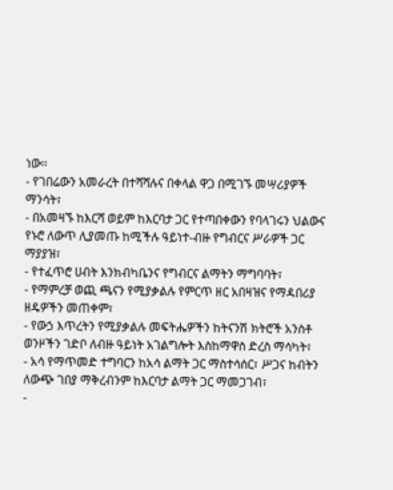ነው፡፡
- የገበሬውን አመራረት በተሻሻሉና በቀላል ዋጋ በሚገኙ መሣሪያዎች ማንሳት፣
- በአመዛኙ ከእርሻ ወይም ከእርባታ ጋር የተጣበቀውን የባላገሩን ህልውና የኑሮ ለውጥ ሊያመጡ ከሚችሉ ዓይነተ-ብዙ የግብርና ሥራዎች ጋር ማያያዝ፣
- የተፈጥሮ ሀብት እንክብካቤንና የግብርና ልማትን ማግባባት፣
- የማምረቻ ወጪ ጫናን የሚያቃልሉ የምርጥ ዘር አበዛዝና የማዳበሪያ ዘዴዎችን መጠቀም፣
- የውኃ እጥረትን የሚያቃልሉ መፍትሔዎችን ከትናንሽ ክትሮች አንስቶ ወንዞችን ገድቦ ለብዙ ዓይነት አገልግሎት እስከማዋስ ድረስ ማሳካት፣
- አሳ የማጥመድ ተግባርን ከአሳ ልማት ጋር ማስተሳሰር፣ ሥጋና ከብትን ለውጭ ገበያ ማቅረብንም ከእርባታ ልማት ጋር ማመጋገብ፣
-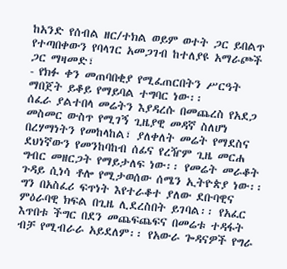ከአንድ የሰብል ዘር/ተክል ወይም ወተት ጋር ይበልጥ የተጣበቀውን የባላገር አመጋገብ ከተለያዩ አማራጮች ጋር ማዛመድ፣
- የክፉ ቀን መጠባበቂያ የሚፈጠርበትን ሥርዓት ማበጀት ይቆይ የማይባል ተግባር ነው፡፡
ሰፈራ ያልተበላ መሬትን እያዳረሱ በመጨረስ የአደጋ መስመር ውስጥ የሚገኝ ጊዜያዊ መዳኛ ስለሆነ በረሃማነትን የመከላከል፣ ያለቀለት መሬት የማደስና ደህነኛውን የመንከባከብ ሰፊና የረዥም ጊዜ መርሐ ግብር መዘርጋት የማይታለፍ ነው፡፡ የመሬት መራቆት ጉዳይ ሲነሳ ቶሎ የሚታወሰው ሰሜን ኢትዮጵያ ነው፡፡ ግን በአስፈሪ ፍጥነት እየተራቆተ ያለው ደቡባዊና ምዕራባዊ ክፍል በጊዜ ሊደረስበት ይገባል፡፡ የአፈር እጥበቱ ችግር በደን መጨፍጨፍና በመሬቱ ተዳፋት ብቻ የሚብራራ አይደለም፡፡ የአውራ ጐዳናዎች የግራ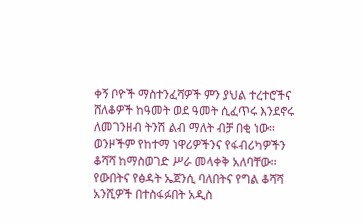ቀኝ ቦዮች ማስተንፈሻዎች ምን ያህል ተረተሮችና ሸለቆዎች ከዓመት ወደ ዓመት ሲፈጥሩ እንደኖሩ ለመገንዘብ ትንሽ ልብ ማለት ብቻ በቂ ነው፡፡ ወንዞችም የከተማ ነዋሪዎችንና የፋብሪካዎችን ቆሻሻ ከማስወገድ ሥራ መላቀቅ አለባቸው፡፡ የውበትና የፅዳት ኤጀንሲ ባለበትና የግል ቆሻሻ አንሺዎች በተስፋፉበት አዲስ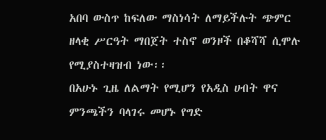አበባ ውስጥ ከፍለው ማስነሳት ለማይችሉት ጭምር ዘላቂ ሥርዓት ማበጀት ተስኖ ወንዞች በቆሻሻ ሲሞሉ የሚያስተዛዝብ ነው፡፡
በአሁኑ ጊዜ ለልማት የሚሆን የአዲስ ሀብት ዋና ምንጫችን ባላገሩ መሆኑ የግድ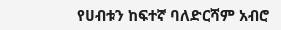የሀብቱን ከፍተኛ ባለድርሻም አብሮ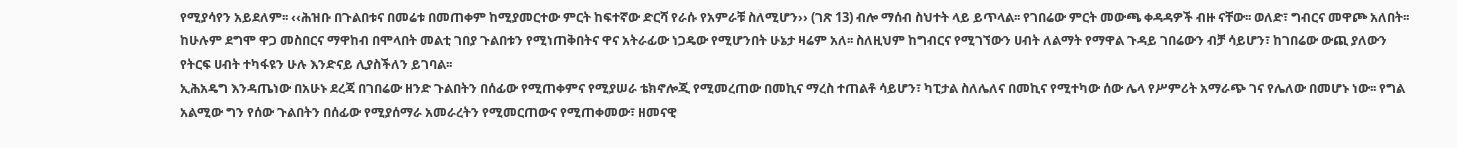የሚያሳየን አይደለም፡፡ ‹‹ሕዝቡ በጉልበቱና በመሬቱ በመጠቀም ከሚያመርተው ምርት ከፍተኛው ድርሻ የራሱ የአምራቹ ስለሚሆን›› (ገጽ 13) ብሎ ማሰብ ስህተት ላይ ይጥላል፡፡ የገበሬው ምርት መውጫ ቀዳዳዎች ብዙ ናቸው፡፡ ወለድ፣ ግብርና መዋጮ አለበት፡፡ ከሁሉም ደግሞ ዋጋ መስበርና ማዋከብ በሞላበት መልቲ ገበያ ጉልበቱን የሚነጠቅበትና ዋና አትራፊው ነጋዴው የሚሆንበት ሁኔታ ዛሬም አለ፡፡ ስለዚህም ከግብርና የሚገኘውን ሀብት ለልማት የማዋል ጉዳይ ገበሬውን ብቻ ሳይሆን፣ ከገበሬው ውጪ ያለውን የትርፍ ሀብት ተካፋዩን ሁሉ እንድናይ ሊያስችለን ይገባል፡፡
ኢሕአዴግ እንዳጤነው በአሁኑ ደረጃ በገበሬው ዘንድ ጉልበትን በሰፊው የሚጠቀምና የሚያሠራ ቴክኖሎጂ የሚመረጠው በመኪና ማረስ ተጠልቶ ሳይሆን፣ ካፒታል ስለሌለና በመኪና የሚተካው ሰው ሌላ የሥምሪት አማራጭ ገና የሌለው በመሆኑ ነው፡፡ የግል አልሚው ግን የሰው ጉልበትን በሰፊው የሚያሰማራ አመራረትን የሚመርጠውና የሚጠቀመው፣ ዘመናዊ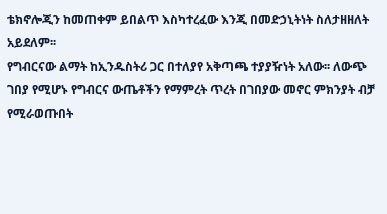ቴክኖሎጂን ከመጠቀም ይበልጥ እስካተረፈው እንጂ በመድኃኒትነት ስለታዘዘለት አይደለም፡፡
የግብርናው ልማት ከኢንዱስትሪ ጋር በተለያየ አቅጣጫ ተያያዥነት አለው፡፡ ለውጭ ገበያ የሚሆኑ የግብርና ውጤቶችን የማምረት ጥረት በገበያው መኖር ምክንያት ብቻ የሚራወጡበት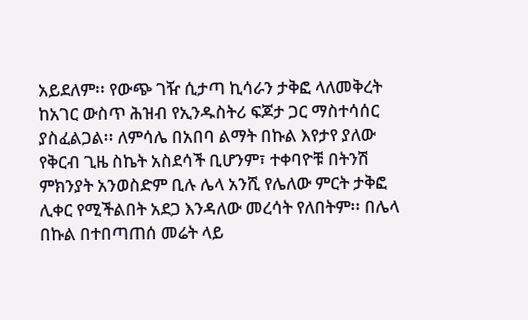አይደለም፡፡ የውጭ ገዥ ሲታጣ ኪሳራን ታቅፎ ላለመቅረት ከአገር ውስጥ ሕዝብ የኢንዱስትሪ ፍጆታ ጋር ማስተሳሰር ያስፈልጋል፡፡ ለምሳሌ በአበባ ልማት በኩል እየታየ ያለው የቅርብ ጊዜ ስኬት አስደሳች ቢሆንም፣ ተቀባዮቹ በትንሽ ምክንያት አንወስድም ቢሉ ሌላ አንሺ የሌለው ምርት ታቅፎ ሊቀር የሚችልበት አደጋ እንዳለው መረሳት የለበትም፡፡ በሌላ በኩል በተበጣጠሰ መሬት ላይ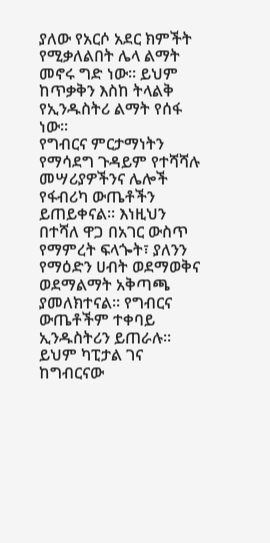ያለው የአርሶ አደር ክምችት የሚቃለልበት ሌላ ልማት መኖሩ ግድ ነው፡፡ ይህም ከጥቃቅን እስከ ትላልቅ የኢንዱስትሪ ልማት የሰፋ ነው፡፡
የግብርና ምርታማነትን የማሳደግ ጉዳይም የተሻሻሉ መሣሪያዎችንና ሌሎች የፋብሪካ ውጤቶችን ይጠይቀናል፡፡ እነዚህን በተሻለ ዋጋ በአገር ውስጥ የማምረት ፍላጐት፣ ያለንን የማዕድን ሀብት ወደማወቅና ወደማልማት አቅጣጫ ያመለክተናል፡፡ የግብርና ውጤቶችም ተቀባይ ኢንዱስትሪን ይጠራሉ፡፡ ይህም ካፒታል ገና ከግብርናው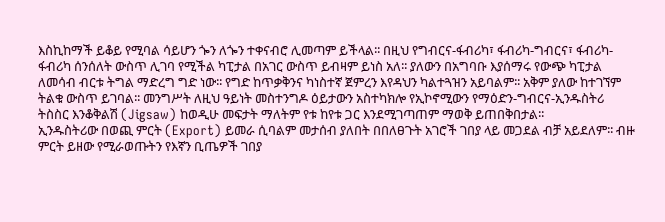እስኪከማች ይቆይ የሚባል ሳይሆን ጐን ለጐን ተቀናብሮ ሊመጣም ይችላል፡፡ በዚህ የግብርና-ፋብሪካ፣ ፋብሪካ-ግብርና፣ ፋብሪካ-ፋብሪካ ሰንሰለት ውስጥ ሊገባ የሚችል ካፒታል በአገር ውስጥ ይብዛም ይነስ አለ፡፡ ያለውን በአግባቡ እያሰማሩ የውጭ ካፒታል ለመሳብ ብርቱ ትግል ማድረግ ግድ ነው፡፡ የግድ ከጥቃቅንና ካነስተኛ ጀምረን እየዳህን ካልተጓዝን አይባልም፡፡ አቅም ያለው ከተገኘም ትልቁ ውስጥ ይገባል፡፡ መንግሥት ለዚህ ዓይነት መስተንግዶ ዕይታውን አስተካክሎ የኢኮኖሚውን የማዕድን-ግብርና-ኢንዱስትሪ ትስስር እንቆቅልሽ (Jigsaw) ከወዲሁ መፍታት ማለትም የቱ ከየቱ ጋር እንደሚገጣጠም ማወቅ ይጠበቅበታል፡፡
ኢንዱስትሪው በወጪ ምርት (Export) ይመራ ሲባልም መታሰብ ያለበት በበለፀጉት አገሮች ገበያ ላይ መጋደል ብቻ አይደለም፡፡ ብዙ ምርት ይዘው የሚራወጡትን የእኛን ቢጤዎች ገበያ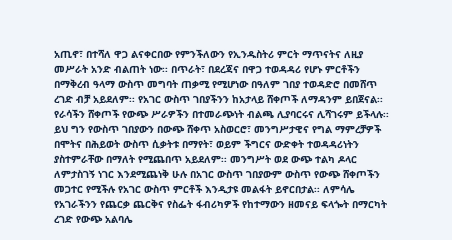አጢኖ፣ በተሻለ ዋጋ ልናቀርበው የምንችለውን የኢንዱስትሪ ምርት ማጥናትና ለዚያ መሥራት አንድ ብልጠት ነው፡፡ በጥራት፣ በደረጃና በዋጋ ተወዳዳሪ የሆኑ ምርቶችን በማቅረብ ዓላማ ውስጥ መግባት ጠቃሚ የሚሆነው በዓለም ገበያ ተወዳድሮ በመሸጥ ረገድ ብቻ አይደለም፡፡ የአገር ውስጥ ገበያችንን ከአታላይ ሸቀጦች ለማዳንም ይበጀናል፡፡ የራሳችን ሸቀጦች የውጭ ሥራዎችን በተመራጭነት ብልጫ ሊያባርሩና ሊሻገሩም ይችላሉ፡፡
ይህ ግን የውስጥ ገበያውን በውጭ ሸቀጥ አስወርሮ፣ መንግሥታዊና የግል ማምረቻዎች በሞትና በሕይወት ውስጥ ሲቃትቱ በማየት፣ ወይም ችግርና ውድቀት ተወዳዳሪነትን ያስተምራቸው በማለት የሚጨበጥ አይደለም፡፡ መንግሥት ወደ ውጭ ተልካ ዶላር ለምታስገኝ ነገር እንደሚጨነቅ ሁሉ በአገር ውስጥ ገበያውም ውስጥ የውጭ ሸቀጦችን መጋተር የሚችሉ የአገር ውስጥ ምርቶች እንዲታዩ መልፋት ይኖርበታል፡፡ ለምሳሌ የአገራችንን የጨርቃ ጨርቅና የስፌት ፋብሪካዎች የከተማውን ዘመናይ ፍላጐት በማርካት ረገድ የውጭ አልባሌ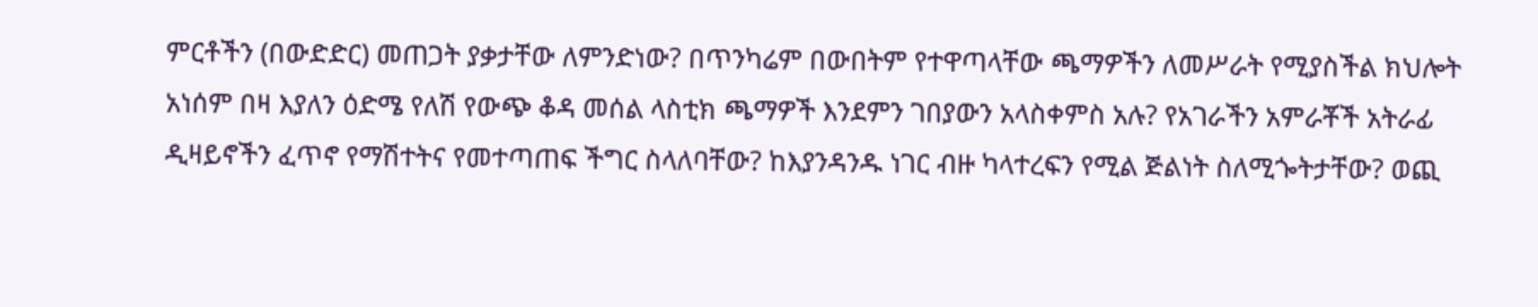ምርቶችን (በውድድር) መጠጋት ያቃታቸው ለምንድነው? በጥንካሬም በውበትም የተዋጣላቸው ጫማዎችን ለመሥራት የሚያስችል ክህሎት አነሰም በዛ እያለን ዕድሜ የለሽ የውጭ ቆዳ መሰል ላስቲክ ጫማዎች እንደምን ገበያውን አላስቀምስ አሉ? የአገራችን አምራቾች አትራፊ ዲዛይኖችን ፈጥኖ የማሽተትና የመተጣጠፍ ችግር ስላለባቸው? ከእያንዳንዱ ነገር ብዙ ካላተረፍን የሚል ጅልነት ስለሚጐትታቸው? ወጪ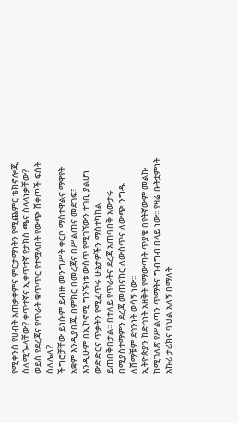የሚቀንስ የሀብት አጠቃቀምና ምርታማነትን የሚጨምር ቴክኖሎጂ ስለሚጐላቸው? ቀጥተኛና ኢቀጥተኛ የታክስ ጫና ስላላነቃቸው? ወይስ የደረጃና የጥራት ቁጥጥር የተሟላበት የውጭ ሸቀጦች ፍሰት ስለሌለ?
ችግሮቻቸው ይነሱም ይብዙ መንግሥት ቀርቦ ማስተዋልና ማዋየት አቋም እንዲያበጁ በምክር በመረጃና በሥልጠና መደገፍ፣ እንዲሁም በኢኮኖሚ ግንኙነቱ ውስጥ የሚገኘውን ተገቢ ያልሆነ ውድድርና ጥቃትን የሚፈጥሩ ሁኔታዎችን ማስተካከል ይጠበቅበታል፡፡ በተለይ የጥራትና ደረጃ አጠባበቅ አውታሩ በሚያስተማምን ደረጃ መጠናከር ለውስጥና ለውጭ ንግዱ ለሸማቹም ደኅንነት ወሳኝ ነው፡፡
ኢትዮጵያን ከድኅነት አዘቅት የማውጣት ጥያቄ በየትኛውም መልኩ ከሚገለጽ የሥልጣን ጥማትና ግብግብ በላይ ነው፡፡ የዛሬ ቡትቷምነት አኩሪ ታሪክና ባህል አለኝ በማለት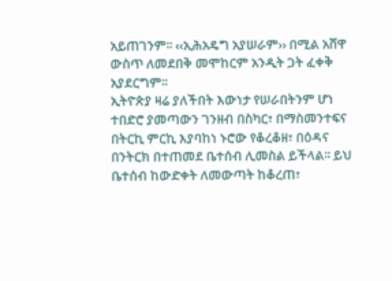አይጠገንም፡፡ ‹‹ኢሕአዴግ አያሠራም›› በሚል አሸዋ ውስጥ ለመደበቅ መሞከርም አንዲት ጋት ፈቀቅ አያደርግም፡፡
ኢትዮጵያ ዛሬ ያለችበት እውነታ የሠራበትንም ሆነ ተበድሮ ያመጣውን ገንዘብ በስካር፣ በማስመንተፍና በትርኪ ምርኪ እያባከነ ኑሮው የቆረቆዘ፣ በዕዳና በንትርክ በተጠመደ ቤተሰብ ሊመስል ይችላል፡፡ ይህ ቤተሰብ ከውድቀት ለመውጣት ከቆረጠ፣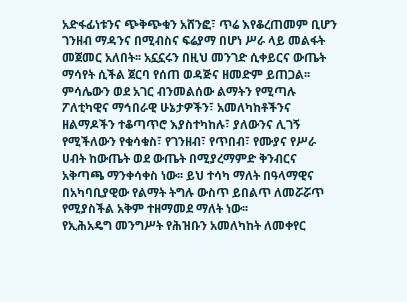አድፋፊነቱንና ጭቅጭቁን አሸንፎ፣ ጥሬ እየቆረጠመም ቢሆን ገንዘብ ማዳንና በሚብስና ፍሬያማ በሆነ ሥራ ላይ መልፋት መጀመር አለበት፡፡ አኗኗሩን በዚህ መንገድ ሲቀይርና ውጤት ማሳየት ሲችል ጀርባ የሰጠ ወዳጅና ዘመድም ይጠጋል፡፡
ምሳሌውን ወደ አገር ብንመልሰው ልማትን የሚጣሉ ፖለቲካዊና ማኅበራዊ ሁኔታዎችን፣ አመለካከቶችንና ዘልማዶችን ተቆጣጥሮ እያስተካከሉ፣ ያለውንና ሊገኝ የሚችለውን የቁሳቁስ፣ የገንዘብ፣ የጥበብ፣ የሙያና የሥራ ሀብት ከውጤት ወደ ውጤት በሚያረማምድ ቅንብርና አቅጣጫ ማንቀሳቀስ ነው፡፡ ይህ ተሳካ ማለት በዓላማዊና በአካባቢያዊው የልማት ትግሉ ውስጥ ይበልጥ ለመሯሯጥ የሚያስችል አቅም ተዘማመደ ማለት ነው፡፡
የኢሕአዴግ መንግሥት የሕዝቡን አመለካከት ለመቀየር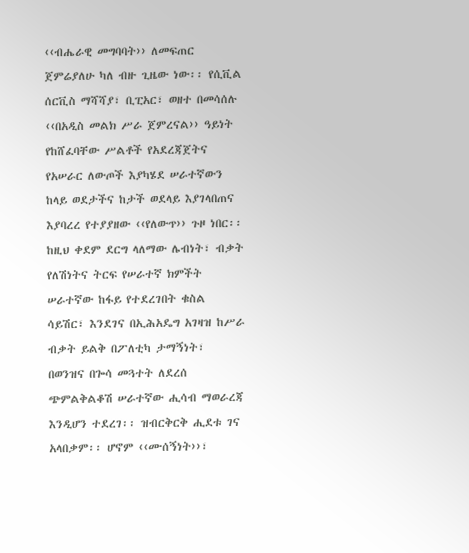‹‹ብሔራዊ መግባባት›› ለመፍጠር ጀምሬያለሁ ካለ ብዙ ጊዜው ነው፡፡ የሲቪል ሰርቪስ ማሻሻያ፣ ቢፒአር፣ ወዘተ በመሳሰሉ ‹‹በአዲስ መልክ ሥራ ጀምረናል›› ዓይነት የከሸፈባቸው ሥልቶች የአደረጃጀትና የአሠራር ለውጦች እያካሄደ ሠራተኛውን ከላይ ወደታችና ከታች ወደላይ እያገላበጠና እያባረረ የተያያዘው ‹‹የለውጥ›› ጉዞ ነበር፡፡ ከዚህ ቀደም ደርግ ላለማው ሌብነት፣ ብቃት የለሽነትና ትርፍ የሠራተኛ ክምችት ሠራተኛው ከፋይ የተደረገበት ቁስል ሳይሽር፣ እንደገና በኢሕአዴግ አገዛዝ ከሥራ ብቃት ይልቅ በፖለቲካ ታማኝነት፣ በወንዝና በጐሳ መጓተት ለደረሰ ጭምልቅልቆሽ ሠራተኛው ሒሳብ ማወራረጃ እንዲሆን ተደረገ፡፡ ዝብርቅርቅ ሒደቱ ገና አላበቃም፡፡ ሆኖም ‹‹ሙሰኝነት››፣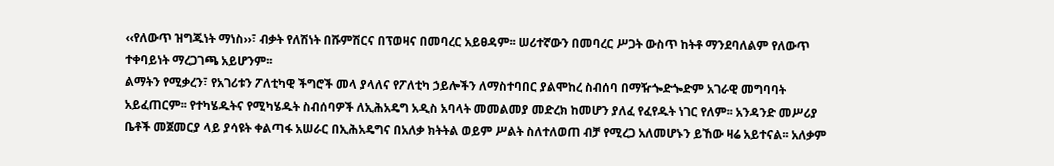‹‹የለውጥ ዝግጁነት ማነስ››፣ ብቃት የለሽነት በሹምሽርና በፕወዛና በመባረር አይፀዳም፡፡ ሠሪተኛውን በመባረር ሥጋት ውስጥ ከትቶ ማንደባለልም የለውጥ ተቀባይነት ማረጋገጫ አይሆንም፡፡
ልማትን የሚቃረን፣ የአገሪቱን ፖለቲካዊ ችግሮች መላ ያላለና የፖለቲካ ኃይሎችን ለማስተባበር ያልሞከረ ስብሰባ በማዥጐድጐድም አገራዊ መግባባት አይፈጠርም፡፡ የተካሄዱትና የሚካሄዱት ስብሰባዎች ለኢሕአዴግ አዲስ አባላት መመልመያ መድረክ ከመሆን ያለፈ የፈየዱት ነገር የለም፡፡ አንዳንድ መሥሪያ ቤቶች መጀመርያ ላይ ያሳዩት ቀልጣፋ አሠራር በኢሕአዴግና በአለቃ ክትትል ወይም ሥልት ስለተለወጠ ብቻ የሚረጋ አለመሆኑን ይኸው ዛሬ አይተናል፡፡ አለቃም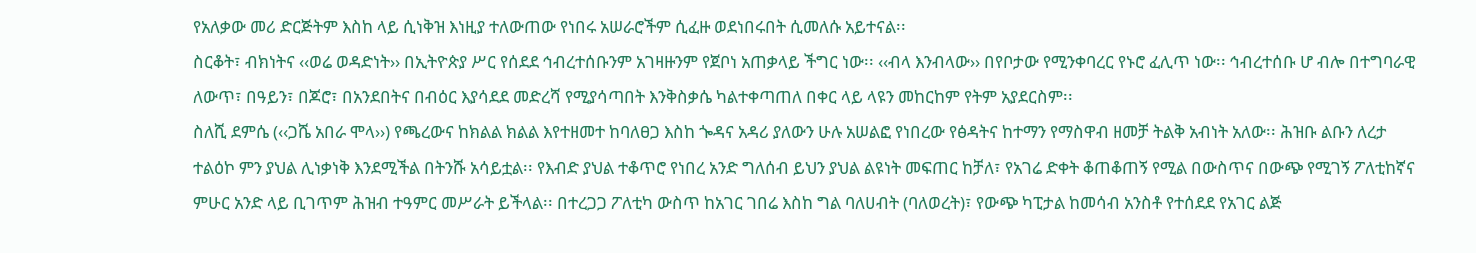የአለቃው መሪ ድርጅትም እስከ ላይ ሲነቅዝ እነዚያ ተለውጠው የነበሩ አሠራሮችም ሲፈዙ ወደነበሩበት ሲመለሱ አይተናል፡፡
ስርቆት፣ ብክነትና ‹‹ወሬ ወዳድነት›› በኢትዮጵያ ሥር የሰደደ ኅብረተሰቡንም አገዛዙንም የጀቦነ አጠቃላይ ችግር ነው፡፡ ‹‹ብላ እንብላው›› በየቦታው የሚንቀባረር የኑሮ ፈሊጥ ነው፡፡ ኅብረተሰቡ ሆ ብሎ በተግባራዊ ለውጥ፣ በዓይን፣ በጆሮ፣ በአንደበትና በብዕር እያሳደደ መድረሻ የሚያሳጣበት እንቅስቃሴ ካልተቀጣጠለ በቀር ላይ ላዩን መከርከም የትም አያደርስም፡፡
ስለሺ ደምሴ (‹‹ጋሼ አበራ ሞላ››) የጫረውና ከክልል ክልል እየተዘመተ ከባለፀጋ እስከ ጐዳና አዳሪ ያለውን ሁሉ አሠልፎ የነበረው የፅዳትና ከተማን የማስዋብ ዘመቻ ትልቅ አብነት አለው፡፡ ሕዝቡ ልቡን ለረታ ተልዕኮ ምን ያህል ሊነቃነቅ እንደሚችል በትንሹ አሳይቷል፡፡ የእብድ ያህል ተቆጥሮ የነበረ አንድ ግለሰብ ይህን ያህል ልዩነት መፍጠር ከቻለ፣ የአገሬ ድቀት ቆጠቆጠኝ የሚል በውስጥና በውጭ የሚገኝ ፖለቲከኛና ምሁር አንድ ላይ ቢገጥም ሕዝብ ተዓምር መሥራት ይችላል፡፡ በተረጋጋ ፖለቲካ ውስጥ ከአገር ገበሬ እስከ ግል ባለሀብት (ባለወረት)፣ የውጭ ካፒታል ከመሳብ አንስቶ የተሰደደ የአገር ልጅ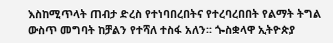እስከሚጥላት ጠብታ ድረስ የተነባበረበትና የተረባረበበት የልማት ትግል ውስጥ መግባት ከቻልን የተሻለ ተስፋ አለን፡፡ ጐስቋላዋ ኢትዮጵያ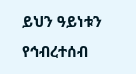ይህን ዓይነቱን የኅብረተሰብ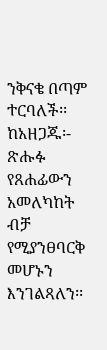ንቅናቄ በጣም ተርባለች፡፡
ከአዘጋጁ፡- ጽሑፉ የጸሐፊውን አመለካከት ብቻ የሚያንፀባርቅ መሆኑን እንገልጻለን፡፡